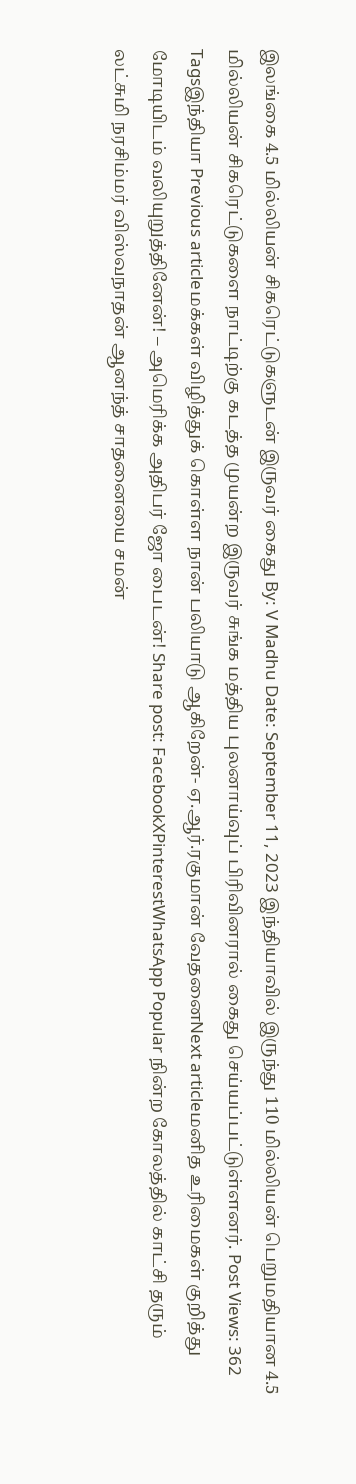இலங்கை 4.5 மில்லியன் சிகரெட்டுகளுடன் இருவர் கைது By: V Madhu Date: September 11, 2023 இந்தியாவில் இருந்து 110 மில்லியன் பெறுமதியான 4.5 மில்லியன் சிகரெட்டுகளை நாட்டிற்கு கடத்த முயன்ற இருவர் சுங்க மத்திய புலனாய்வுப் பிரிவினரால் கைது செய்யப்பட்டுள்ளனர். Post Views: 362 Tagsஇந்தியா Previous articleமக்கள் விழித்துக் கொள்ள நான் பலியாடு ஆகிறேன்- ஏ.ஆர்.ரகுமான் வேதனைNext articleமனித உரிமைகள் குறித்து மோடியிடம் வலியுறுத்தினேன்! – அமெரிக்க அதிபர் ஜோ பைடன்! Share post: FacebookXPinterestWhatsApp Popular நின்ற கோலத்தில் காட்சி தரும் லட்சுமி நரசிம்மர் விஸ்வநாதன் ஆனந்த் சாதனையை சமன்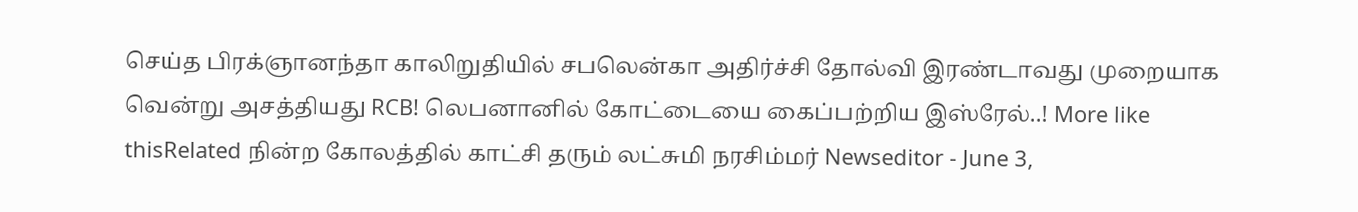செய்த பிரக்ஞானந்தா காலிறுதியில் சபலென்கா அதிர்ச்சி தோல்வி இரண்டாவது முறையாக வென்று அசத்தியது RCB! லெபனானில் கோட்டையை கைப்பற்றிய இஸ்ரேல்..! More like thisRelated நின்ற கோலத்தில் காட்சி தரும் லட்சுமி நரசிம்மர் Newseditor - June 3,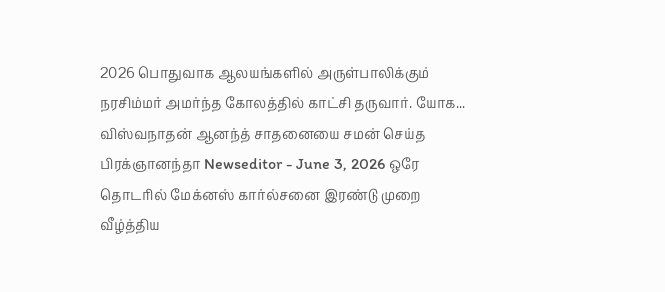2026 பொதுவாக ஆலயங்களில் அருள்பாலிக்கும் நரசிம்மர் அமர்ந்த கோலத்தில் காட்சி தருவார். யோக... விஸ்வநாதன் ஆனந்த் சாதனையை சமன் செய்த பிரக்ஞானந்தா Newseditor - June 3, 2026 ஒரே தொடரில் மேக்னஸ் கார்ல்சனை இரண்டு முறை வீழ்த்திய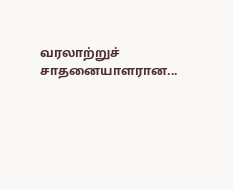வரலாற்றுச் சாதனையாளரான...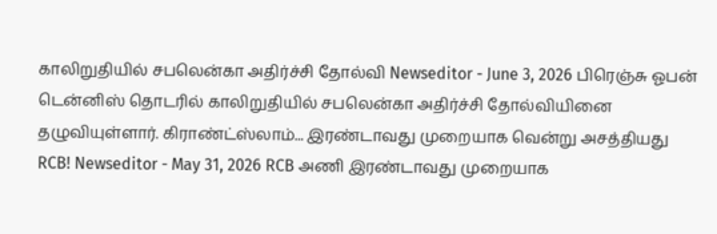காலிறுதியில் சபலென்கா அதிர்ச்சி தோல்வி Newseditor - June 3, 2026 பிரெஞ்சு ஓபன் டென்னிஸ் தொடரில் காலிறுதியில் சபலென்கா அதிர்ச்சி தோல்வியினை தழுவியுள்ளார். கிராண்ட்ஸ்லாம்... இரண்டாவது முறையாக வென்று அசத்தியது RCB! Newseditor - May 31, 2026 RCB அணி இரண்டாவது முறையாக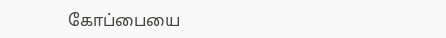கோப்பையை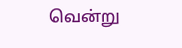வென்று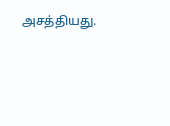அசத்தியது.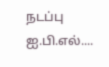நடப்பு ஐ.பி.எல்....